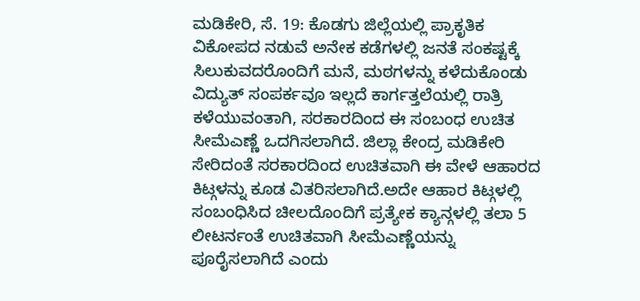ಮಡಿಕೇರಿ, ಸೆ. 19: ಕೊಡಗು ಜಿಲ್ಲೆಯಲ್ಲಿ ಪ್ರಾಕೃತಿಕ ವಿಕೋಪದ ನಡುವೆ ಅನೇಕ ಕಡೆಗಳಲ್ಲಿ ಜನತೆ ಸಂಕಷ್ಟಕ್ಕೆ ಸಿಲುಕುವದರೊಂದಿಗೆ ಮನೆ, ಮಠಗಳನ್ನು ಕಳೆದುಕೊಂಡು ವಿದ್ಯುತ್ ಸಂಪರ್ಕವೂ ಇಲ್ಲದೆ ಕಾರ್ಗತ್ತಲೆಯಲ್ಲಿ ರಾತ್ರಿ ಕಳೆಯುವಂತಾಗಿ, ಸರಕಾರದಿಂದ ಈ ಸಂಬಂಧ ಉಚಿತ ಸೀಮೆಎಣ್ಣೆ ಒದಗಿಸಲಾಗಿದೆ. ಜಿಲ್ಲಾ ಕೇಂದ್ರ ಮಡಿಕೇರಿ ಸೇರಿದಂತೆ ಸರಕಾರದಿಂದ ಉಚಿತವಾಗಿ ಈ ವೇಳೆ ಆಹಾರದ ಕಿಟ್ಗಳನ್ನು ಕೂಡ ವಿತರಿಸಲಾಗಿದೆ.ಅದೇ ಆಹಾರ ಕಿಟ್ಗಳಲ್ಲಿ ಸಂಬಂಧಿಸಿದ ಚೀಲದೊಂದಿಗೆ ಪ್ರತ್ಯೇಕ ಕ್ಯಾನ್ಗಳಲ್ಲಿ ತಲಾ 5 ಲೀಟರ್ನಂತೆ ಉಚಿತವಾಗಿ ಸೀಮೆಎಣ್ಣೆಯನ್ನು ಪೂರೈಸಲಾಗಿದೆ ಎಂದು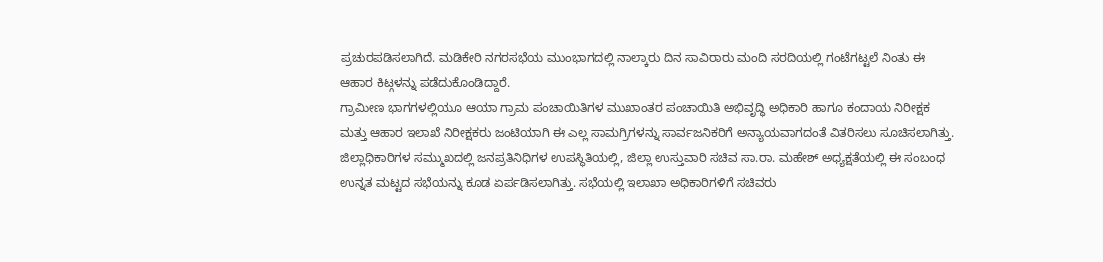ಪ್ರಚುರಪಡಿಸಲಾಗಿದೆ. ಮಡಿಕೇರಿ ನಗರಸಭೆಯ ಮುಂಭಾಗದಲ್ಲಿ ನಾಲ್ಕಾರು ದಿನ ಸಾವಿರಾರು ಮಂದಿ ಸರದಿಯಲ್ಲಿ ಗಂಟೆಗಟ್ಟಲೆ ನಿಂತು ಈ ಆಹಾರ ಕಿಟ್ಗಳನ್ನು ಪಡೆದುಕೊಂಡಿದ್ದಾರೆ.
ಗ್ರಾಮೀಣ ಭಾಗಗಳಲ್ಲಿಯೂ ಆಯಾ ಗ್ರಾಮ ಪಂಚಾಯಿತಿಗಳ ಮುಖಾಂತರ ಪಂಚಾಯಿತಿ ಅಭಿವೃದ್ಧಿ ಅಧಿಕಾರಿ ಹಾಗೂ ಕಂದಾಯ ನಿರೀಕ್ಷಕ ಮತ್ತು ಆಹಾರ ಇಲಾಖೆ ನಿರೀಕ್ಷಕರು ಜಂಟಿಯಾಗಿ ಈ ಎಲ್ಲ ಸಾಮಗ್ರಿಗಳನ್ನು ಸಾರ್ವಜನಿಕರಿಗೆ ಅನ್ಯಾಯವಾಗದಂತೆ ವಿತರಿಸಲು ಸೂಚಿಸಲಾಗಿತ್ತು.
ಜಿಲ್ಲಾಧಿಕಾರಿಗಳ ಸಮ್ಮುಖದಲ್ಲಿ ಜನಪ್ರತಿನಿಧಿಗಳ ಉಪಸ್ಥಿತಿಯಲ್ಲಿ, ಜಿಲ್ಲಾ ಉಸ್ತುವಾರಿ ಸಚಿವ ಸಾ.ರಾ. ಮಹೇಶ್ ಅಧ್ಯಕ್ಷತೆಯಲ್ಲಿ ಈ ಸಂಬಂಧ ಉನ್ನತ ಮಟ್ಟದ ಸಭೆಯನ್ನು ಕೂಡ ಏರ್ಪಡಿಸಲಾಗಿತ್ತು. ಸಭೆಯಲ್ಲಿ ಇಲಾಖಾ ಅಧಿಕಾರಿಗಳಿಗೆ ಸಚಿವರು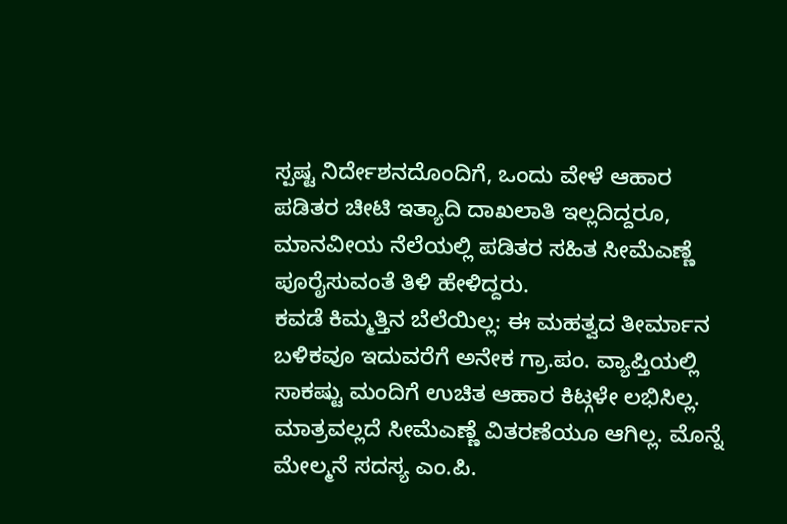ಸ್ಪಷ್ಟ ನಿರ್ದೇಶನದೊಂದಿಗೆ, ಒಂದು ವೇಳೆ ಆಹಾರ ಪಡಿತರ ಚೀಟಿ ಇತ್ಯಾದಿ ದಾಖಲಾತಿ ಇಲ್ಲದಿದ್ದರೂ, ಮಾನವೀಯ ನೆಲೆಯಲ್ಲಿ ಪಡಿತರ ಸಹಿತ ಸೀಮೆಎಣ್ಣೆ ಪೂರೈಸುವಂತೆ ತಿಳಿ ಹೇಳಿದ್ದರು.
ಕವಡೆ ಕಿಮ್ಮತ್ತಿನ ಬೆಲೆಯಿಲ್ಲ: ಈ ಮಹತ್ವದ ತೀರ್ಮಾನ ಬಳಿಕವೂ ಇದುವರೆಗೆ ಅನೇಕ ಗ್ರಾ.ಪಂ. ವ್ಯಾಪ್ತಿಯಲ್ಲಿ ಸಾಕಷ್ಟು ಮಂದಿಗೆ ಉಚಿತ ಆಹಾರ ಕಿಟ್ಗಳೇ ಲಭಿಸಿಲ್ಲ. ಮಾತ್ರವಲ್ಲದೆ ಸೀಮೆಎಣ್ಣೆ ವಿತರಣೆಯೂ ಆಗಿಲ್ಲ. ಮೊನ್ನೆ ಮೇಲ್ಮನೆ ಸದಸ್ಯ ಎಂ.ಪಿ.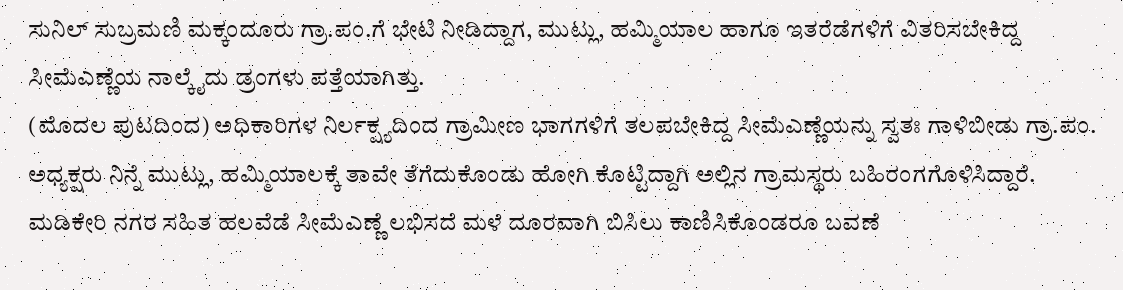ಸುನಿಲ್ ಸುಬ್ರಮಣಿ ಮಕ್ಕಂದೂರು ಗ್ರಾ.ಪಂ.ಗೆ ಭೇಟಿ ನೀಡಿದ್ದಾಗ, ಮುಟ್ಲು, ಹಮ್ಮಿಯಾಲ ಹಾಗೂ ಇತರೆಡೆಗಳಿಗೆ ವಿತರಿಸಬೇಕಿದ್ದ ಸೀಮೆಎಣ್ಣೆಯ ನಾಲ್ಕೈದು ಡ್ರಂಗಳು ಪತ್ತೆಯಾಗಿತ್ತು.
(ಮೊದಲ ಪುಟದಿಂದ) ಅಧಿಕಾರಿಗಳ ನಿರ್ಲಕ್ಷ್ಯದಿಂದ ಗ್ರಾಮೀಣ ಭಾಗಗಳಿಗೆ ತಲಪಬೇಕಿದ್ದ ಸೀಮೆಎಣ್ಣೆಯನ್ನು ಸ್ವತಃ ಗಾಳಿಬೀಡು ಗ್ರಾ.ಪಂ. ಅಧ್ಯಕ್ಷರು ನಿನ್ನೆ ಮುಟ್ಲು, ಹಮ್ಮಿಯಾಲಕ್ಕೆ ತಾವೇ ತೆಗೆದುಕೊಂಡು ಹೋಗಿ ಕೊಟ್ಟಿದ್ದಾಗಿ ಅಲ್ಲಿನ ಗ್ರಾಮಸ್ಥರು ಬಹಿರಂಗಗೊಳಿಸಿದ್ದಾರೆ. ಮಡಿಕೇರಿ ನಗರ ಸಹಿತ ಹಲವೆಡೆ ಸೀಮೆಎಣ್ಣೆ ಲಭಿಸದೆ ಮಳೆ ದೂರವಾಗಿ ಬಿಸಿಲು ಕಾಣಿಸಿಕೊಂಡರೂ ಬವಣೆ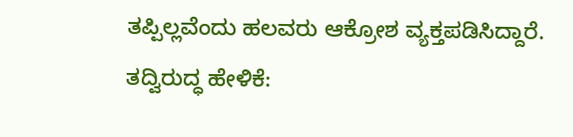ತಪ್ಪಿಲ್ಲವೆಂದು ಹಲವರು ಆಕ್ರೋಶ ವ್ಯಕ್ತಪಡಿಸಿದ್ದಾರೆ.
ತದ್ವಿರುದ್ಧ ಹೇಳಿಕೆ: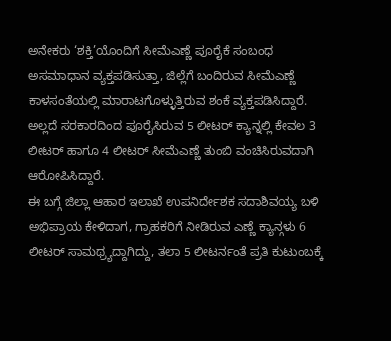ಅನೇಕರು ‘ಶಕ್ತಿ’ಯೊಂದಿಗೆ ಸೀಮೆಎಣ್ಣೆ ಪೂರೈಕೆ ಸಂಬಂಧ ಅಸಮಾಧಾನ ವ್ಯಕ್ತಪಡಿಸುತ್ತಾ, ಜಿಲ್ಲೆಗೆ ಬಂದಿರುವ ಸೀಮೆಎಣ್ಣೆ ಕಾಳಸಂತೆಯಲ್ಲಿ ಮಾರಾಟಗೊಳ್ಳುತ್ತಿರುವ ಶಂಕೆ ವ್ಯಕ್ತಪಡಿಸಿದ್ದಾರೆ. ಅಲ್ಲದೆ ಸರಕಾರದಿಂದ ಪೂರೈಸಿರುವ 5 ಲೀಟರ್ ಕ್ಯಾನ್ನಲ್ಲಿ ಕೇವಲ 3 ಲೀಟರ್ ಹಾಗೂ 4 ಲೀಟರ್ ಸೀಮೆಎಣ್ಣೆ ತುಂಬಿ ವಂಚಿಸಿರುವದಾಗಿ ಆರೋಪಿಸಿದ್ದಾರೆ.
ಈ ಬಗ್ಗೆ ಜಿಲ್ಲಾ ಆಹಾರ ಇಲಾಖೆ ಉಪನಿರ್ದೇಶಕ ಸದಾಶಿವಯ್ಯ ಬಳಿ ಅಭಿಪ್ರಾಯ ಕೇಳಿದಾಗ, ಗ್ರಾಹಕರಿಗೆ ನೀಡಿರುವ ಎಣ್ಣೆ ಕ್ಯಾನ್ಗಳು 6 ಲೀಟರ್ ಸಾಮಥ್ರ್ಯದ್ದಾಗಿದ್ದು, ತಲಾ 5 ಲೀಟರ್ನಂತೆ ಪ್ರತಿ ಕುಟುಂಬಕ್ಕೆ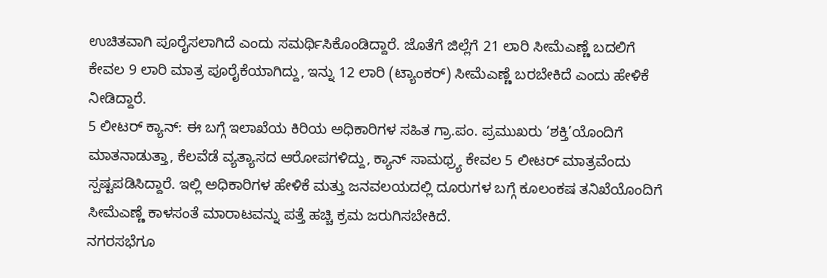ಉಚಿತವಾಗಿ ಪೂರೈಸಲಾಗಿದೆ ಎಂದು ಸಮರ್ಥಿಸಿಕೊಂಡಿದ್ದಾರೆ. ಜೊತೆಗೆ ಜಿಲ್ಲೆಗೆ 21 ಲಾರಿ ಸೀಮೆಎಣ್ಣೆ ಬದಲಿಗೆ ಕೇವಲ 9 ಲಾರಿ ಮಾತ್ರ ಪೂರೈಕೆಯಾಗಿದ್ದು, ಇನ್ನು 12 ಲಾರಿ (ಟ್ಯಾಂಕರ್) ಸೀಮೆಎಣ್ಣೆ ಬರಬೇಕಿದೆ ಎಂದು ಹೇಳಿಕೆ ನೀಡಿದ್ದಾರೆ.
5 ಲೀಟರ್ ಕ್ಯಾನ್: ಈ ಬಗ್ಗೆ ಇಲಾಖೆಯ ಕಿರಿಯ ಅಧಿಕಾರಿಗಳ ಸಹಿತ ಗ್ರಾ.ಪಂ. ಪ್ರಮುಖರು ‘ಶಕ್ತಿ’ಯೊಂದಿಗೆ ಮಾತನಾಡುತ್ತಾ, ಕೆಲವೆಡೆ ವ್ಯತ್ಯಾಸದ ಆರೋಪಗಳಿದ್ದು, ಕ್ಯಾನ್ ಸಾಮಥ್ರ್ಯ ಕೇವಲ 5 ಲೀಟರ್ ಮಾತ್ರವೆಂದು ಸ್ಪಷ್ಟಪಡಿಸಿದ್ದಾರೆ. ಇಲ್ಲಿ ಅಧಿಕಾರಿಗಳ ಹೇಳಿಕೆ ಮತ್ತು ಜನವಲಯದಲ್ಲಿ ದೂರುಗಳ ಬಗ್ಗೆ ಕೂಲಂಕಷ ತನಿಖೆಯೊಂದಿಗೆ ಸೀಮೆಎಣ್ಣೆ ಕಾಳಸಂತೆ ಮಾರಾಟವನ್ನು ಪತ್ತೆ ಹಚ್ಚಿ ಕ್ರಮ ಜರುಗಿಸಬೇಕಿದೆ.
ನಗರಸಭೆಗೂ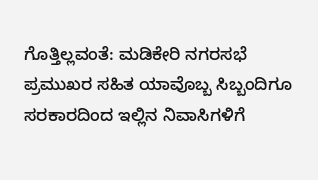ಗೊತ್ತಿಲ್ಲವಂತೆ: ಮಡಿಕೇರಿ ನಗರಸಭೆ ಪ್ರಮುಖರ ಸಹಿತ ಯಾವೊಬ್ಬ ಸಿಬ್ಬಂದಿಗೂ ಸರಕಾರದಿಂದ ಇಲ್ಲಿನ ನಿವಾಸಿಗಳಿಗೆ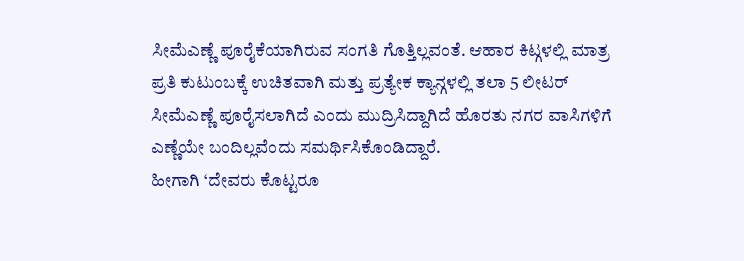ಸೀಮೆಎಣ್ಣೆ ಪೂರೈಕೆಯಾಗಿರುವ ಸಂಗತಿ ಗೊತ್ತಿಲ್ಲವಂತೆ. ಆಹಾರ ಕಿಟ್ಗಳಲ್ಲಿ ಮಾತ್ರ ಪ್ರತಿ ಕುಟುಂಬಕ್ಕೆ ಉಚಿತವಾಗಿ ಮತ್ತು ಪ್ರತ್ಯೇಕ ಕ್ಯಾನ್ಗಳಲ್ಲಿ ತಲಾ 5 ಲೀಟರ್ ಸೀಮೆಎಣ್ಣೆ ಪೂರೈಸಲಾಗಿದೆ ಎಂದು ಮುದ್ರಿಸಿದ್ದಾಗಿದೆ ಹೊರತು ನಗರ ವಾಸಿಗಳಿಗೆ ಎಣ್ಣೆಯೇ ಬಂದಿಲ್ಲವೆಂದು ಸಮರ್ಥಿಸಿಕೊಂಡಿದ್ದಾರೆ.
ಹೀಗಾಗಿ ‘ದೇವರು ಕೊಟ್ಟರೂ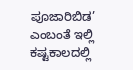ಪೂಜಾರಿಬಿಡ’ ಎಂಬಂತೆ ಇಲ್ಲಿ ಕಷ್ಟಕಾಲದಲ್ಲಿ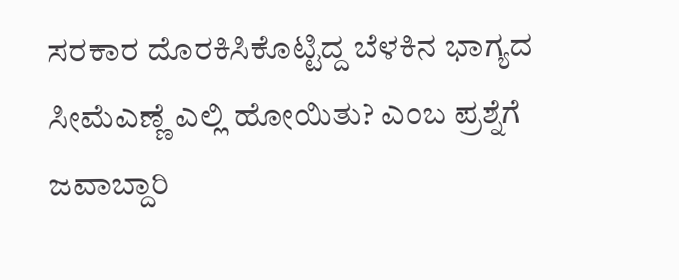ಸರಕಾರ ದೊರಕಿಸಿಕೊಟ್ಟಿದ್ದ ಬೆಳಕಿನ ಭಾಗ್ಯದ ಸೀಮೆಎಣ್ಣೆ ಎಲ್ಲಿ ಹೋಯಿತು? ಎಂಬ ಪ್ರಶ್ನೆಗೆ ಜವಾಬ್ದಾರಿ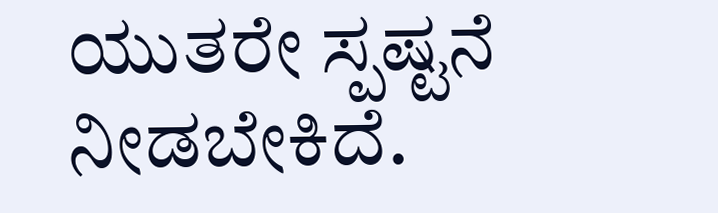ಯುತರೇ ಸ್ಪಷ್ಟನೆ ನೀಡಬೇಕಿದೆ.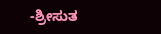-ಶ್ರೀಸುತ